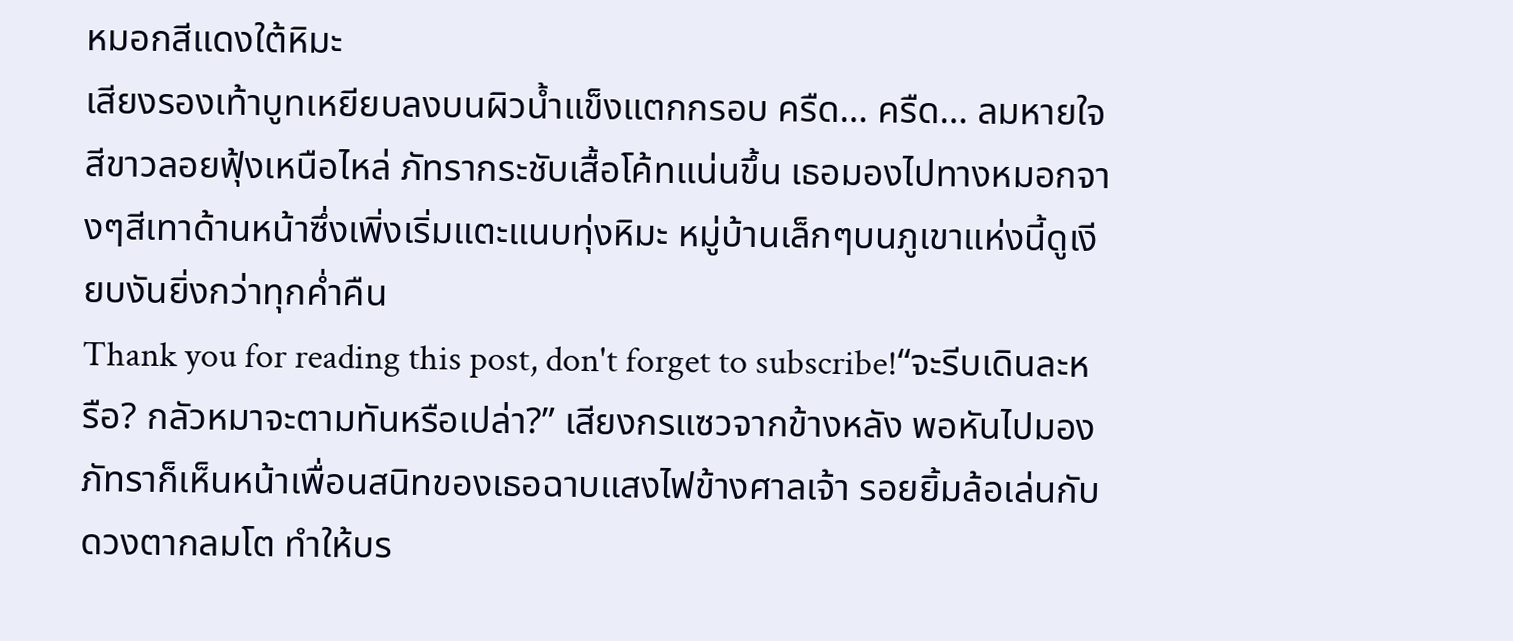หมอกสีแดงใต้หิมะ
เสียงรองเท้าบูทเหยียบลงบนผิวน้ำแข็งแตกกรอบ ครืด… ครืด… ลมหายใจสีขาวลอยฟุ้งเหนือไหล่ ภัทรากระชับเสื้อโค้ทแน่นขึ้น เธอมองไปทางหมอกจางๆสีเทาด้านหน้าซึ่งเพิ่งเริ่มแตะแนบทุ่งหิมะ หมู่บ้านเล็กๆบนภูเขาแห่งนี้ดูเงียบงันยิ่งกว่าทุกค่ำคืน
Thank you for reading this post, don't forget to subscribe!“จะรีบเดินละหรือ? กลัวหมาจะตามทันหรือเปล่า?” เสียงกรแซวจากข้างหลัง พอหันไปมอง ภัทราก็เห็นหน้าเพื่อนสนิทของเธอฉาบแสงไฟข้างศาลเจ้า รอยยิ้มล้อเล่นกับดวงตากลมโต ทำให้บร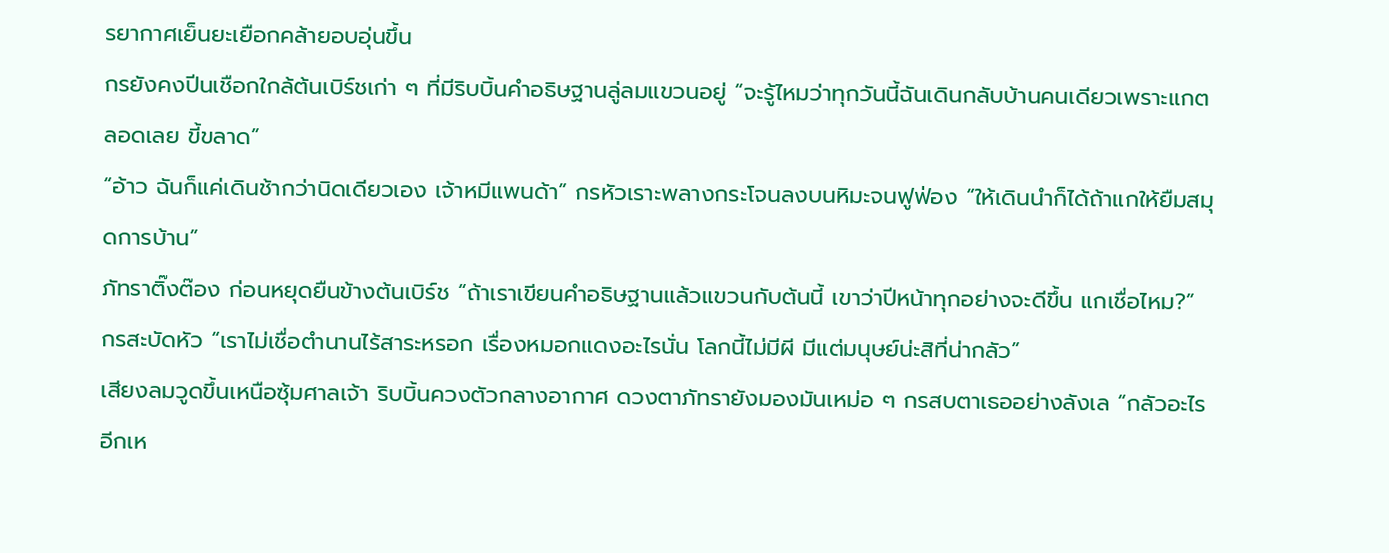รยากาศเย็นยะเยือกคล้ายอบอุ่นขึ้น
กรยังคงปีนเชือกใกล้ต้นเบิร์ชเก่า ๆ ที่มีริบบิ้นคำอธิษฐานลู่ลมแขวนอยู่ “จะรู้ไหมว่าทุกวันนี้ฉันเดินกลับบ้านคนเดียวเพราะแกตลอดเลย ขี้ขลาด”
“อ้าว ฉันก็แค่เดินช้ากว่านิดเดียวเอง เจ้าหมีแพนด้า” กรหัวเราะพลางกระโจนลงบนหิมะจนฟูฟ่อง “ให้เดินนำก็ได้ถ้าแกให้ยืมสมุดการบ้าน”
ภัทราติ๊งต๊อง ก่อนหยุดยืนข้างต้นเบิร์ช “ถ้าเราเขียนคำอธิษฐานแล้วแขวนกับต้นนี้ เขาว่าปีหน้าทุกอย่างจะดีขึ้น แกเชื่อไหม?”
กรสะบัดหัว “เราไม่เชื่อตำนานไร้สาระหรอก เรื่องหมอกแดงอะไรนั่น โลกนี้ไม่มีผี มีแต่มนุษย์น่ะสิที่น่ากลัว”
เสียงลมวูดขึ้นเหนือซุ้มศาลเจ้า ริบบิ้นควงตัวกลางอากาศ ดวงตาภัทรายังมองมันเหม่อ ๆ กรสบตาเธออย่างลังเล “กลัวอะไรอีกเห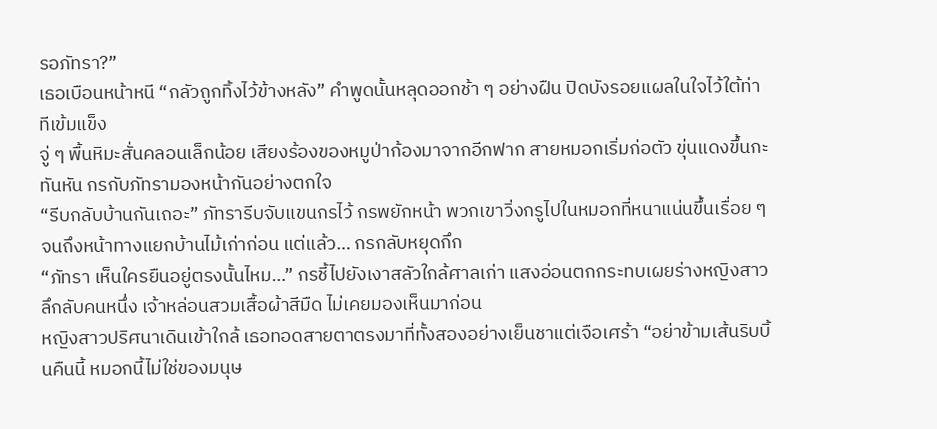รอภัทรา?”
เธอเบือนหน้าหนี “กลัวถูกทิ้งไว้ข้างหลัง” คำพูดนั้นหลุดออกช้า ๆ อย่างฝืน ปิดบังรอยแผลในใจไว้ใต้ท่าทีเข้มแข็ง
จู่ ๆ พื้นหิมะสั่นคลอนเล็กน้อย เสียงร้องของหมูป่าก้องมาจากอีกฟาก สายหมอกเริ่มก่อตัว ขุ่นแดงขึ้นกะทันหัน กรกับภัทรามองหน้ากันอย่างตกใจ
“รีบกลับบ้านกันเถอะ” ภัทรารีบจับแขนกรไว้ กรพยักหน้า พวกเขาวิ่งกรูไปในหมอกที่หนาแน่นขึ้นเรื่อย ๆ จนถึงหน้าทางแยกบ้านไม้เก่าก่อน แต่แล้ว… กรกลับหยุดกึก
“ภัทรา เห็นใครยืนอยู่ตรงนั้นไหม…” กรชี้ไปยังเงาสลัวใกล้ศาลเก่า แสงอ่อนตกกระทบเผยร่างหญิงสาวลึกลับคนหนึ่ง เจ้าหล่อนสวมเสื้อผ้าสีมืด ไม่เคยมองเห็นมาก่อน
หญิงสาวปริศนาเดินเข้าใกล้ เธอทอดสายตาตรงมาที่ทั้งสองอย่างเย็นชาแต่เจือเศร้า “อย่าข้ามเส้นริบบิ้นคืนนี้ หมอกนี้ไม่ใช่ของมนุษ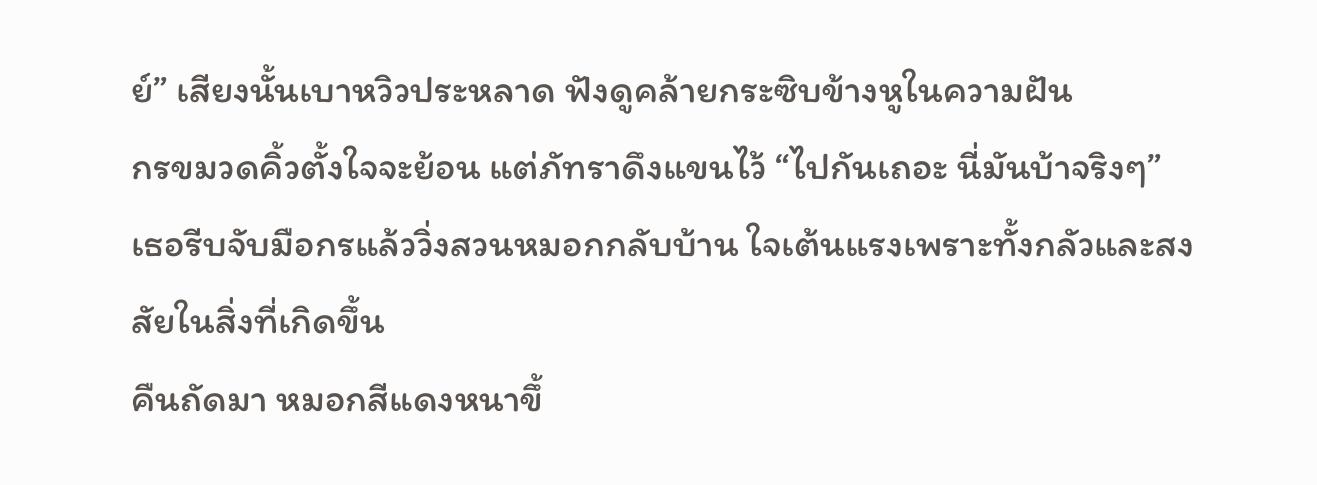ย์” เสียงนั้นเบาหวิวประหลาด ฟังดูคล้ายกระซิบข้างหูในความฝัน
กรขมวดคิ้วตั้งใจจะย้อน แต่ภัทราดึงแขนไว้ “ไปกันเถอะ นี่มันบ้าจริงๆ” เธอรีบจับมือกรแล้ววิ่งสวนหมอกกลับบ้าน ใจเต้นแรงเพราะทั้งกลัวและสงสัยในสิ่งที่เกิดขึ้น
คืนถัดมา หมอกสีแดงหนาขึ้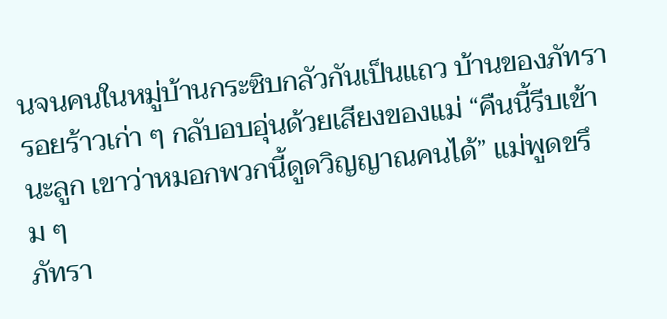นจนคนในหมู่บ้านกระซิบกลัวกันเป็นแถว บ้านของภัทรารอยร้าวเก่า ๆ กลับอบอุ่นด้วยเสียงของแม่ “คืนนี้รีบเข้านะลูก เขาว่าหมอกพวกนี้ดูดวิญญาณคนได้” แม่พูดขรึม ๆ
ภัทรา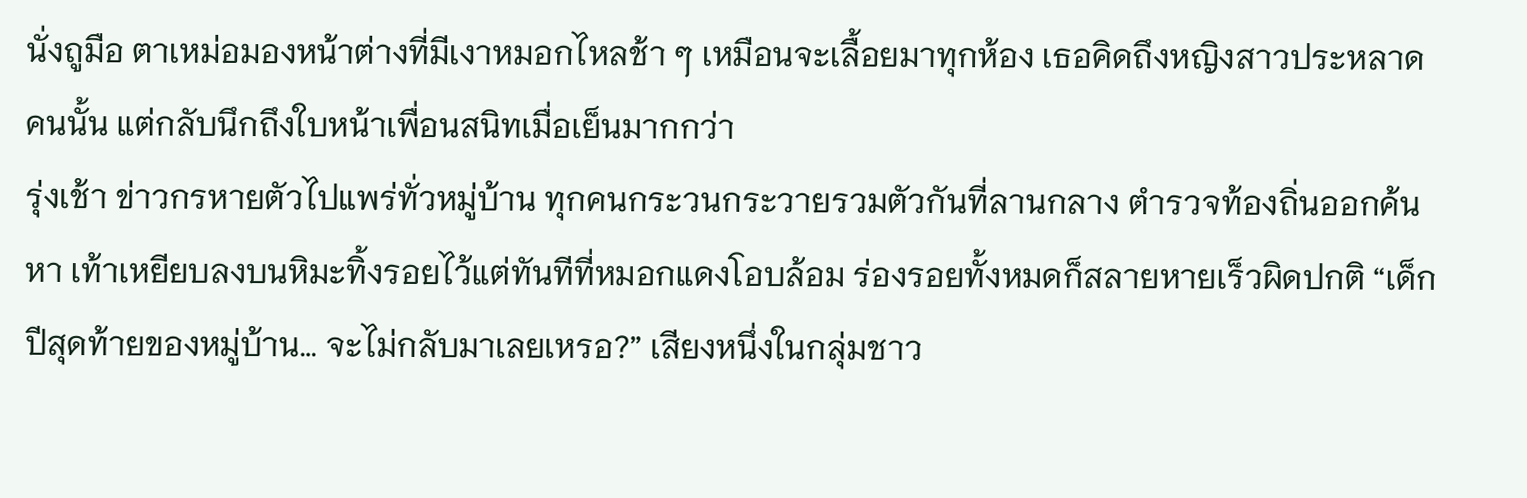นั่งถูมือ ตาเหม่อมองหน้าต่างที่มีเงาหมอกไหลช้า ๆ เหมือนจะเลื้อยมาทุกห้อง เธอคิดถึงหญิงสาวประหลาดคนนั้น แต่กลับนึกถึงใบหน้าเพื่อนสนิทเมื่อเย็นมากกว่า
รุ่งเช้า ข่าวกรหายตัวไปแพร่ทั่วหมู่บ้าน ทุกคนกระวนกระวายรวมตัวกันที่ลานกลาง ตำรวจท้องถิ่นออกค้นหา เท้าเหยียบลงบนหิมะทิ้งรอยไว้แต่ทันทีที่หมอกแดงโอบล้อม ร่องรอยทั้งหมดก็สลายหายเร็วผิดปกติ “เด็กปีสุดท้ายของหมู่บ้าน… จะไม่กลับมาเลยเหรอ?” เสียงหนึ่งในกลุ่มชาว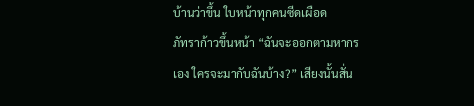บ้านว่าขึ้น ใบหน้าทุกคนซีดเผือด
ภัทราก้าวขึ้นหน้า “ฉันจะออกตามหากรเอง ใครจะมากับฉันบ้าง?” เสียงนั้นสั่น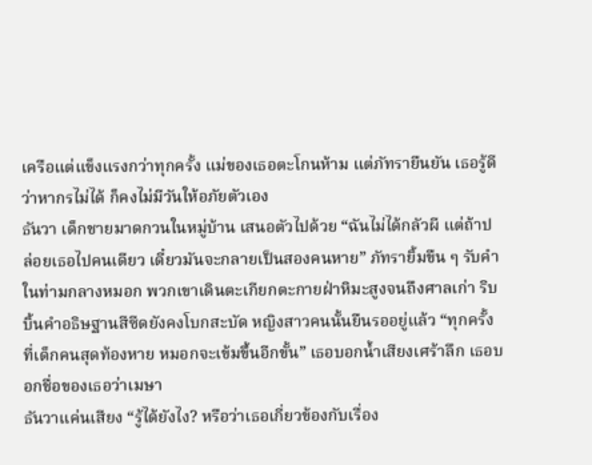เครือแต่แข็งแรงกว่าทุกครั้ง แม่ของเธอตะโกนห้าม แต่ภัทรายืนยัน เธอรู้ดีว่าหากรไม่ได้ ก็คงไม่มีวันให้อภัยตัวเอง
ธันวา เด็กชายมาดกวนในหมู่บ้าน เสนอตัวไปด้วย “ฉันไม่ได้กลัวผี แต่ถ้าปล่อยเธอไปคนเดียว เดี๋ยวมันจะกลายเป็นสองคนหาย” ภัทรายิ้มขืน ๆ รับคำ
ในท่ามกลางหมอก พวกเขาเดินตะเกียกตะกายฝ่าหิมะสูงจนถึงศาลเก่า ริบบิ้นคำอธิษฐานสีซีดยังคงโบกสะบัด หญิงสาวคนนั้นยืนรออยู่แล้ว “ทุกครั้งที่เด็กคนสุดท้องหาย หมอกจะเข้มขึ้นอีกขั้น” เธอบอกน้ำเสียงเศร้าลึก เธอบอกชื่อของเธอว่าเมษา
ธันวาแค่นเสียง “รู้ได้ยังไง? หรือว่าเธอเกี่ยวข้องกับเรื่อง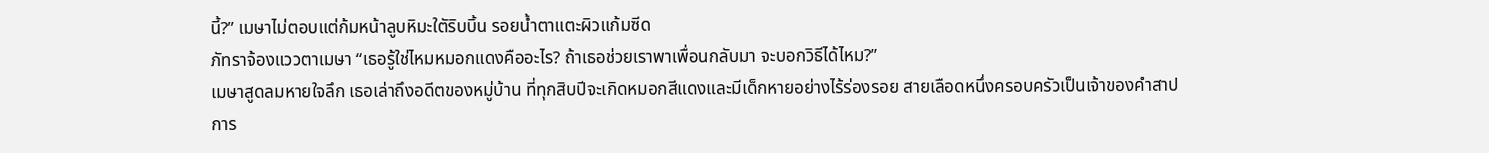นี้?” เมษาไม่ตอบแต่ก้มหน้าลูบหิมะใตัริบบิ้น รอยน้ำตาแตะผิวแก้มซีด
ภัทราจ้องแววตาเมษา “เธอรู้ใช่ไหมหมอกแดงคืออะไร? ถ้าเธอช่วยเราพาเพื่อนกลับมา จะบอกวิธีได้ไหม?”
เมษาสูดลมหายใจลึก เธอเล่าถึงอดีตของหมู่บ้าน ที่ทุกสิบปีจะเกิดหมอกสีแดงและมีเด็กหายอย่างไร้ร่องรอย สายเลือดหนึ่งครอบครัวเป็นเจ้าของคำสาป
การ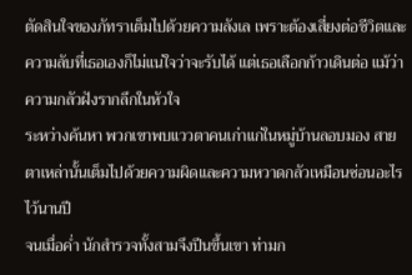ตัดสินใจของภัทราเต็มไปด้วยความลังเล เพราะต้องเสี่ยงต่อชีวิตและความลับที่เธอเองก็ไม่แน่ใจว่าจะรับได้ แต่เธอเลือกก้าวเดินต่อ แม้ว่าความกลัวฝังรากลึกในหัวใจ
ระหว่างค้นหา พวกเขาพบแววตาคนเก่าแก่ในหมู่บ้านลอบมอง สายตาเหล่านั้นเต็มไปด้วยความผิดและความหวาดกลัวเหมือนซ่อนอะไรไว้นานปี
จนเมื่อค่ำ นักสำรวจทั้งสามจึงปีนขึ้นเขา ท่ามก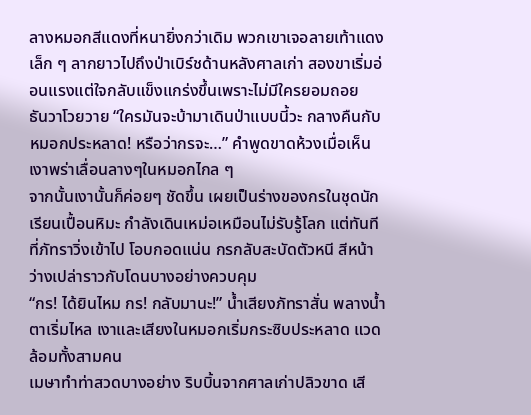ลางหมอกสีแดงที่หนายิ่งกว่าเดิม พวกเขาเจอลายเท้าแดงเล็ก ๆ ลากยาวไปถึงป่าเบิร์ชด้านหลังศาลเก่า สองขาเริ่มอ่อนแรงแต่ใจกลับแข็งแกร่งขึ้นเพราะไม่มีใครยอมถอย
ธันวาโวยวาย “ใครมันจะบ้ามาเดินป่าแบบนี้วะ กลางคืนกับหมอกประหลาด! หรือว่ากรจะ…” คำพูดขาดห้วงเมื่อเห็นเงาพร่าเลื่อนลางๆในหมอกไกล ๆ
จากนั้นเงานั้นก็ค่อยๆ ชัดขึ้น เผยเป็นร่างของกรในชุดนักเรียนเปื้อนหิมะ กำลังเดินเหม่อเหมือนไม่รับรู้โลก แต่ทันทีที่ภัทราวิ่งเข้าไป โอบกอดแน่น กรกลับสะบัดตัวหนี สีหน้าว่างเปล่าราวกับโดนบางอย่างควบคุม
“กร! ได้ยินไหม กร! กลับมานะ!” น้ำเสียงภัทราสั่น พลางน้ำตาเริ่มไหล เงาและเสียงในหมอกเริ่มกระซิบประหลาด แวดล้อมทั้งสามคน
เมษาทำท่าสวดบางอย่าง ริบบิ้นจากศาลเก่าปลิวขาด เสี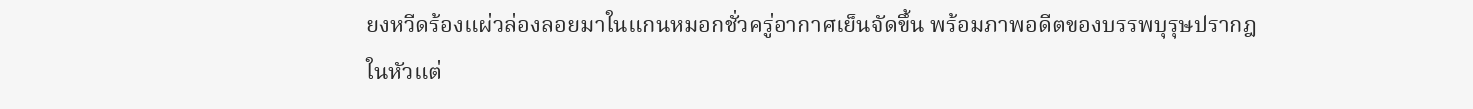ยงหวีดร้องแผ่วล่องลอยมาในแกนหมอกชั่วครู่อากาศเย็นจัดขึ้น พร้อมภาพอดีตของบรรพบุรุษปรากฎในหัวแต่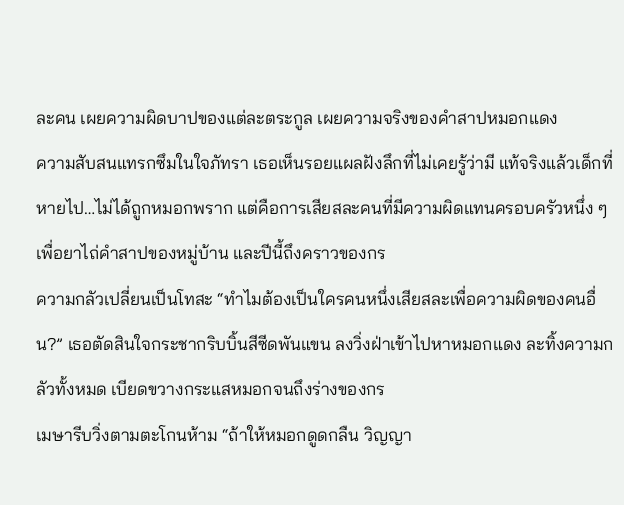ละคน เผยความผิดบาปของแต่ละตระกูล เผยความจริงของคำสาปหมอกแดง
ความสับสนแทรกซึมในใจภัทรา เธอเห็นรอยแผลฝังลึกที่ไม่เคยรู้ว่ามี แท้จริงแล้วเด็กที่หายไป…ไม่ได้ถูกหมอกพราก แต่คือการเสียสละคนที่มีความผิดแทนครอบครัวหนึ่ง ๆ เพื่อยาไถ่คำสาปของหมู่บ้าน และปีนี้ถึงคราวของกร
ความกลัวเปลี่ยนเป็นโทสะ “ทำไมต้องเป็นใครคนหนึ่งเสียสละเพื่อความผิดของคนอื่น?” เธอตัดสินใจกระชากริบบิ้นสีซีดพันแขน ลงวิ่งฝ่าเข้าไปหาหมอกแดง ละทิ้งความกลัวทั้งหมด เบียดขวางกระแสหมอกจนถึงร่างของกร
เมษารีบวิ่งตามตะโกนห้าม “ถ้าให้หมอกดูดกลืน วิญญา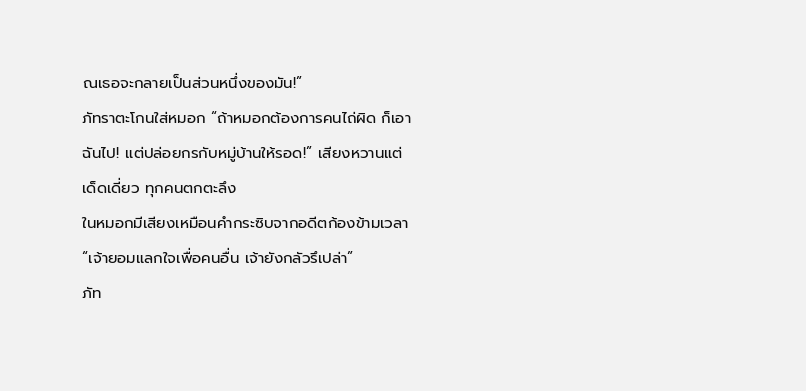ณเธอจะกลายเป็นส่วนหนึ่งของมัน!”
ภัทราตะโกนใส่หมอก “ถ้าหมอกต้องการคนไถ่ผิด ก็เอาฉันไป! แต่ปล่อยกรกับหมู่บ้านให้รอด!” เสียงหวานแต่เด็ดเดี่ยว ทุกคนตกตะลึง
ในหมอกมีเสียงเหมือนคำกระซิบจากอดีตก้องข้ามเวลา
“เจ้ายอมแลกใจเพื่อคนอื่น เจ้ายังกลัวรึเปล่า”
ภัท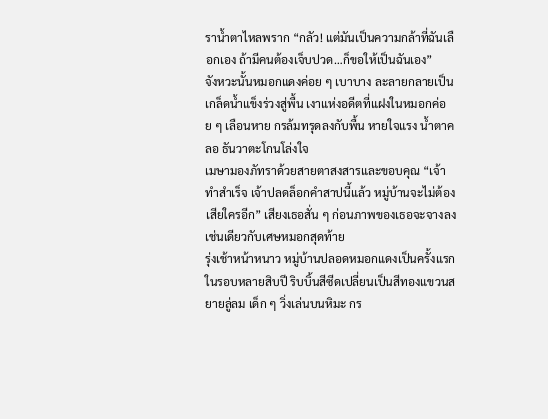ราน้ำตาไหลพราก “กลัว! แต่มันเป็นความกล้าที่ฉันเลือกเอง ถ้ามีคนต้องเจ็บปวด…ก็ขอให้เป็นฉันเอง”
จังหวะนั้นหมอกแดงค่อย ๆ เบาบาง ละลายกลายเป็นเกล็ดน้ำแข็งร่วงสู่พื้น เงาแห่งอดีตที่แฝงในหมอกค่อย ๆ เลือนหาย กรล้มทรุดลงกับพื้น หายใจแรง น้ำตาคลอ ธันวาตะโกนโล่งใจ
เมษามองภัทราด้วยสายตาสงสารและขอบคุณ “เจ้าทำสำเร็จ เจ้าปลดล็อกคำสาปนี้แล้ว หมู่บ้านจะไม่ต้องเสียใครอีก” เสียงเธอสั่น ๆ ก่อนภาพของเธอจะจางลงเช่นเดียวกับเศษหมอกสุดท้าย
รุ่งเช้าหน้าหนาว หมู่บ้านปลอดหมอกแดงเป็นครั้งแรกในรอบหลายสิบปี ริบบิ้นสีซีดเปลี่ยนเป็นสีทองแขวนสยายลู่ลม เด็ก ๆ วิ่งเล่นบนหิมะ กร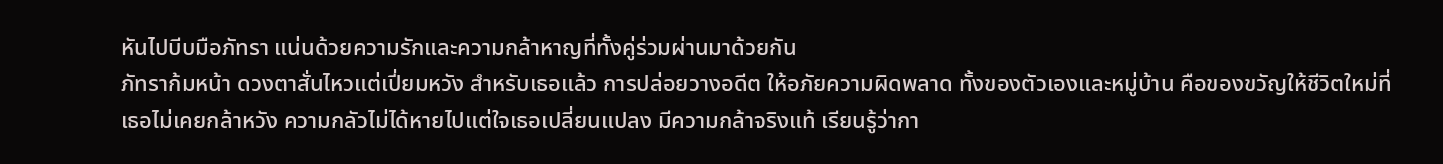หันไปบีบมือภัทรา แน่นด้วยความรักและความกล้าหาญที่ทั้งคู่ร่วมผ่านมาด้วยกัน
ภัทราก้มหน้า ดวงตาสั่นไหวแต่เปี่ยมหวัง สำหรับเธอแล้ว การปล่อยวางอดีต ให้อภัยความผิดพลาด ทั้งของตัวเองและหมู่บ้าน คือของขวัญให้ชีวิตใหม่ที่เธอไม่เคยกล้าหวัง ความกลัวไม่ได้หายไปแต่ใจเธอเปลี่ยนแปลง มีความกล้าจริงแท้ เรียนรู้ว่ากา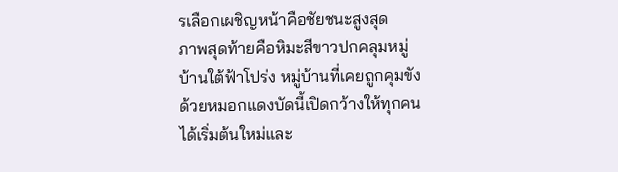รเลือกเผชิญหน้าคือชัยชนะสูงสุด
ภาพสุดท้ายคือหิมะสีขาวปกคลุมหมู่บ้านใต้ฟ้าโปร่ง หมู่บ้านที่เคยถูกคุมขังด้วยหมอกแดงบัดนี้เปิดกว้างให้ทุกคนได้เริ่มต้นใหม่และ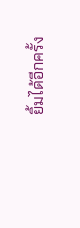ยิ้มได้อีกครั้ง